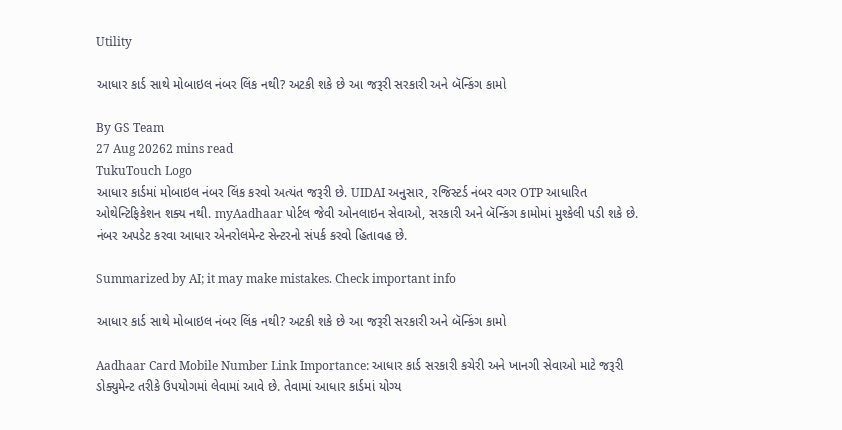Utility

આધાર કાર્ડ સાથે મોબાઇલ નંબર લિંક નથી? અટકી શકે છે આ જરૂરી સરકારી અને બૅન્કિંગ કામો

By GS Team
27 Aug 20262 mins read
TukuTouch Logo
આધાર કાર્ડમાં મોબાઇલ નંબર લિંક કરવો અત્યંત જરૂરી છે. UIDAI અનુસાર, રજિસ્ટર્ડ નંબર વગર OTP આધારિત ઓથેન્ટિફિકેશન શક્ય નથી. myAadhaar પોર્ટલ જેવી ઓનલાઇન સેવાઓ, સરકારી અને બૅન્કિંગ કામોમાં મુશ્કેલી પડી શકે છે. નંબર અપડેટ કરવા આધાર એનરોલમેન્ટ સેન્ટરનો સંપર્ક કરવો હિતાવહ છે.

Summarized by AI; it may make mistakes. Check important info

આધાર કાર્ડ સાથે મોબાઇલ નંબર લિંક નથી? અટકી શકે છે આ જરૂરી સરકારી અને બૅન્કિંગ કામો

Aadhaar Card Mobile Number Link Importance: આધાર કાર્ડ સરકારી કચેરી અને ખાનગી સેવાઓ માટે જરૂરી ડોક્યુમેન્ટ તરીકે ઉપયોગમાં લેવામાં આવે છે. તેવામાં આધાર કાર્ડમાં યોગ્ય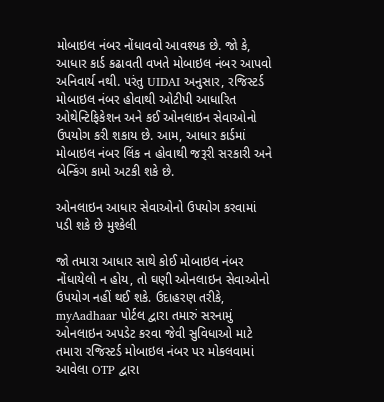મોબાઇલ નંબર નોંધાવવો આવશ્યક છે. જો કે, આધાર કાર્ડ કઢાવતી વખતે મોબાઇલ નંબર આપવો અનિવાર્ય નથી. પરંતુ UIDAI અનુસાર, રજિસ્ટર્ડ મોબાઇલ નંબર હોવાથી ઓટીપી આધારિત ઓથેન્ટિફિકેશન અને કઈ ઓનલાઇન સેવાઓનો ઉપયોગ કરી શકાય છે. આમ, આધાર કાર્ડમાં મોબાઇલ નંબર લિંક ન હોવાથી જરૂરી સરકારી અને બેન્કિંગ કામો અટકી શકે છે.

ઓનલાઇન આધાર સેવાઓનો ઉપયોગ કરવામાં પડી શકે છે મુશ્કેલી

જો તમારા આધાર સાથે કોઈ મોબાઇલ નંબર નોંધાયેલો ન હોય, તો ઘણી ઓનલાઇન સેવાઓનો ઉપયોગ નહીં થઈ શકે. ઉદાહરણ તરીકે, myAadhaar પોર્ટલ દ્વારા તમારું સરનામું ઓનલાઇન અપડેટ કરવા જેવી સુવિધાઓ માટે તમારા રજિસ્ટર્ડ મોબાઇલ નંબર પર મોકલવામાં આવેલા OTP દ્વારા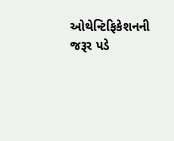ઓથેન્ટિફિકેશનની જરૂર પડે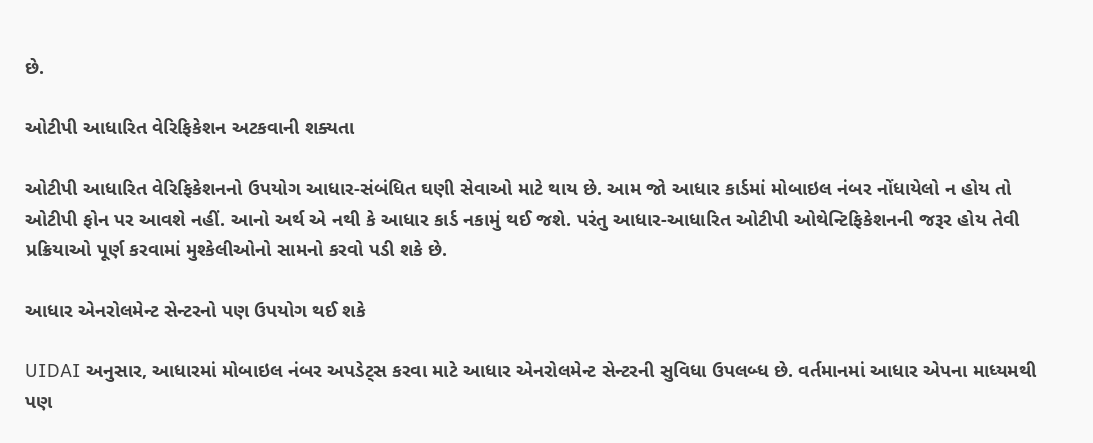છે.

ઓટીપી આધારિત વેરિફિકેશન અટકવાની શક્યતા

ઓટીપી આધારિત વેરિફિકેશનનો ઉપયોગ આધાર-સંબંધિત ઘણી સેવાઓ માટે થાય છે. આમ જો આધાર કાર્ડમાં મોબાઇલ નંબર નોંધાયેલો ન હોય તો ઓટીપી ફોન પર આવશે નહીં. આનો અર્થ એ નથી કે આધાર કાર્ડ નકામું થઈ જશે. પરંતુ આધાર-આધારિત ઓટીપી ઓથેન્ટિફિકેશનની જરૂર હોય તેવી પ્રક્રિયાઓ પૂર્ણ કરવામાં મુશ્કેલીઓનો સામનો કરવો પડી શકે છે.

આધાર એનરોલમેન્ટ સેન્ટરનો પણ ઉપયોગ થઈ શકે

UIDAI અનુસાર, આધારમાં મોબાઇલ નંબર અપડેટ્સ કરવા માટે આધાર એનરોલમેન્ટ સેન્ટરની સુવિધા ઉપલબ્ધ છે. વર્તમાનમાં આધાર એપના માધ્યમથી પણ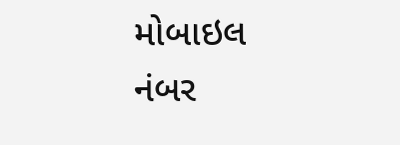મોબાઇલ નંબર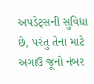અપડેટ્સની સુવિધા છે, પરંતુ તેના માટે અગાઉ જૂનો નંબર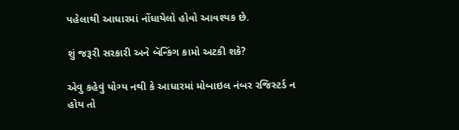પહેલાથી આધારમાં નોંધાયેલો હોવો આવશ્યક છે.

શું જરૂરી સરકારી અને બૅન્કિંગ કામો અટકી શકે?

એવુ કહેવું યોગ્ય નથી કે આધારમાં મોબાઇલ નંબર રજિસ્ટર્ડ ન હોય તો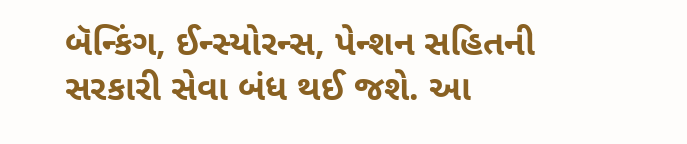બૅન્કિંગ, ઈન્સ્યોરન્સ, પેન્શન સહિતની સરકારી સેવા બંધ થઈ જશે. આ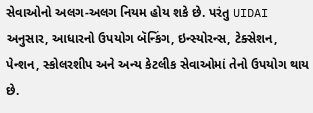સેવાઓનો અલગ-અલગ નિયમ હોય શકે છે. પરંતુ UIDAI અનુસાર, આધારનો ઉપયોગ બૅન્કિંગ, ઇન્સ્યોરન્સ, ટેક્સેશન, પેન્શન, સ્કોલરશીપ અને અન્ય કેટલીક સેવાઓમાં તેનો ઉપયોગ થાય છે.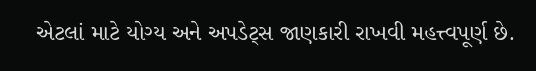એટલાં માટે યોગ્ય અને અપડેટ્સ જાણકારી રાખવી મહત્ત્વપૂર્ણ છે.